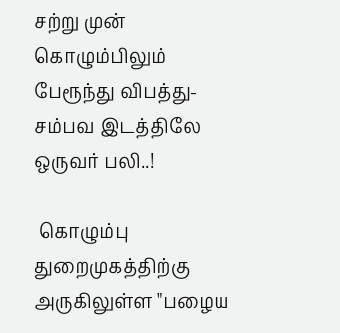சற்று முன் கொழும்பிலும் பேரூந்து விபத்து-சம்பவ இடத்திலே ஒருவர் பலி..!

 கொழும்பு துறைமுகத்திற்கு அருகிலுள்ள "பழைய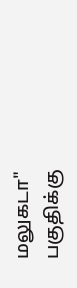மலுகடா" பகுதிக்கு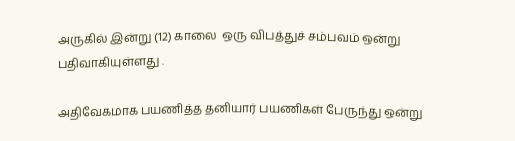அருகில் இன்று (12) காலை  ஒரு விபத்துச் சம்பவம் ஒன்று பதிவாகியுள்ளது .

அதிவேகமாக பயணித்த தனியார் பயணிகள் பேருந்து ஒன்று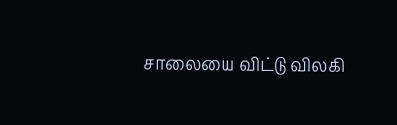சாலையை விட்டு விலகி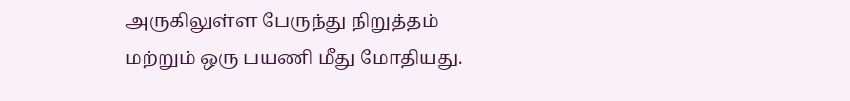அருகிலுள்ள பேருந்து நிறுத்தம் மற்றும் ஒரு பயணி மீது மோதியது.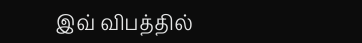இவ் விபத்தில்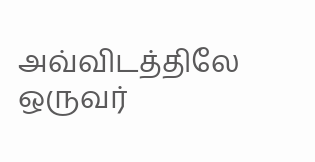அவ்விடத்திலே ஒருவர்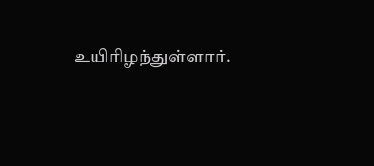உயிரிழந்துள்ளார்.